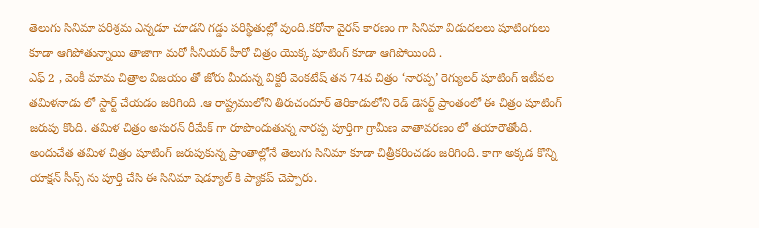తెలుగు సినిమా పరిశ్రమ ఎన్నడూ చూడని గడ్డు పరిస్థితుల్లో వుంది.కరోనా వైరస్ కారణం గా సినిమా విడుదలలు షూటింగులు కూడా ఆగిపోతున్నాయి తాజాగా మరో సీనియర్ హీరో చిత్రం యొక్క షూటింగ్ కూడా ఆగిపోయింది .
ఎఫ్ 2 , వెంకీ మామ చిత్రాల విజయం తో జోరు మీదున్న విక్టరీ వెంకటేష్ తన 74వ చిత్రం ‘నారప్ప’ రెగ్యులర్ షూటింగ్ ఇటీవల తమిళనాడు లో స్టార్ట్ చేయడం జరిగింది .ఆ రాష్ట్రములోని తిరుచందూర్ తెరికాడులోని రెడ్ డెసర్ట్ ప్రాంతంలో ఈ చిత్రం షూటింగ్ జరుపు కొంది. తమిళ చిత్రం అసురన్ రీమేక్ గా రూపొందుతున్న నారప్ప పూర్తిగా గ్రామీణ వాతావరణం లో తయారౌతోంది. అందుచేత తమిళ చిత్రం షూటింగ్ జరుపుకున్న ప్రాంతాల్లోనే తెలుగు సినిమా కూడా చిత్రీకరించడం జరిగింది. కాగా అక్కడ కొన్ని యాక్షన్ సీన్స్ ను పూర్తి చేసి ఈ సినిమా షెడ్యూల్ కి ప్యాకప్ చెప్పారు.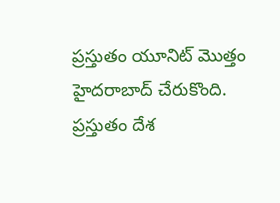ప్రస్తుతం యూనిట్ మొత్తం హైదరాబాద్ చేరుకొంది.
ప్రస్తుతం దేశ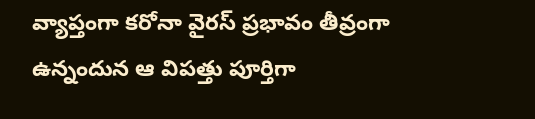వ్యాప్తంగా కరోనా వైరస్ ప్రభావం తీవ్రంగా ఉన్నందున ఆ విపత్తు పూర్తిగా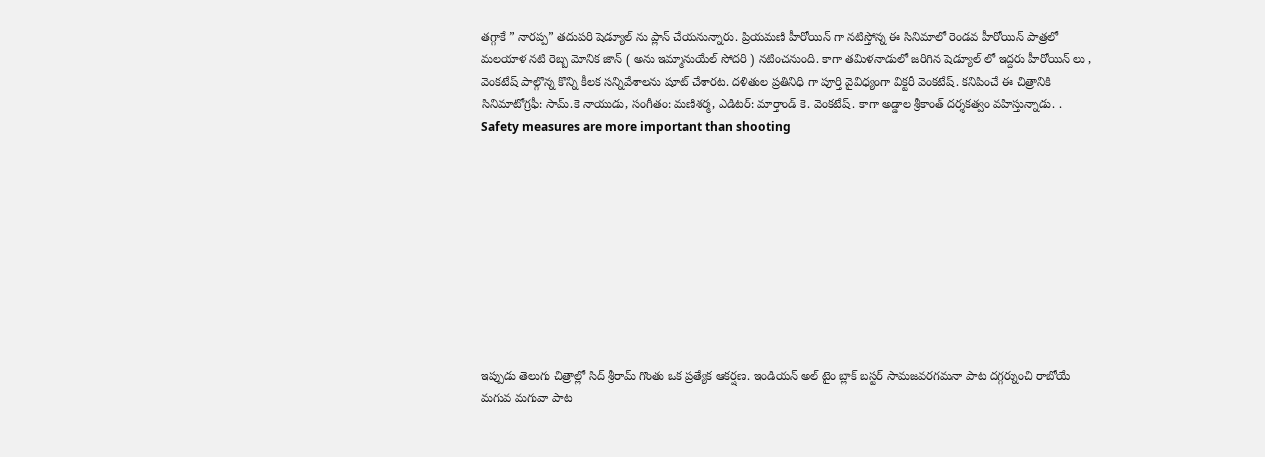తగ్గాకే ” నారప్ప” తదుపరి షెడ్యూల్ ను ప్లాన్ చేయనున్నారు. ప్రియమణి హీరోయిన్ గా నటిస్తోన్న ఈ సినిమాలో రెండవ హీరోయిన్ పాత్రలో మలయాళ నటి రెబ్బ మోనిక జాన్ ( అను ఇమ్మానుయేల్ సోదరి ) నటించనుంది. కాగా తమిళనాడులో జరిగిన షెడ్యూల్ లో ఇద్దరు హీరోయిన్ లు , వెంకటేష్ పాల్గొన్న కొన్ని కీలక సన్నివేశాలను షూట్ చేశారట. దళితుల ప్రతినిధి గా పూర్తి వైవిధ్యంగా విక్టరీ వెంకటేష్. కనిపించే ఈ చిత్రానికి సినిమాటోగ్రఫీ: సామ్.కె నాయుడు, సంగీతం: మణిశర్మ, ఎడిటర్: మార్తాండ్ కె. వెంకటేష్. కాగా అడ్డాల శ్రీకాంత్ దర్శకత్వం వహిస్తున్నాడు. .
Safety measures are more important than shooting










ఇప్పుడు తెలుగు చిత్రాల్లో సిద్ శ్రీరామ్ గొంతు ఒక ప్రత్యేక ఆకర్షణ. ఇండియన్ అల్ టైం బ్లాక్ బస్టర్ సామజవరగమనా పాట దగ్గర్నుంచి రాబోయే మగువ మగువా పాట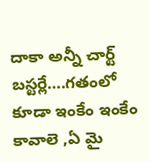దాకా అన్నీ చార్ట్ బస్టర్లే….గతంలో కూడా ఇంకేం ఇంకేం కావాలె ,ఏ మై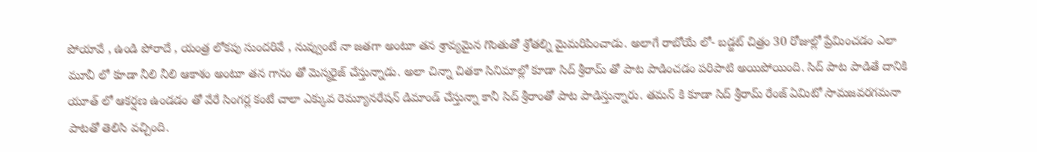పోయావే , ఉండి పోరాదే , యంత్ర లోకపు సుందరివే , నువ్వుంటే నా జతగా అంటూ తన శ్రావ్యమైన గొంతుతో శ్రోతల్ని మైమరిపించాడు. అలాగే రాబోయే లో- బడ్జట్ చిత్రం 30 రోజుల్లో ప్రేమించడం ఎలా మూవీ లో కూడా నీలి నీలి ఆకాశం అంటూ తన గానం తో మెస్మరైజ్ చేస్తున్నాడు. అలా చిన్నా చితకా సినిమాల్లో కూడా సిద్ శ్రీరామ్ తో పాట పాడించడం పరిపాటి అయిపోయింది. సిద్ పాట పాడితే దానికి యూత్ లో ఆకర్షణ ఉండడం తో వేరే సింగర్ల కంటే చాలా ఎక్కువ రెమ్యూనరేషన్ డిమాండ్ చేస్తున్నా కానీ సిద్ శ్రీరాంతో పాట పాడిస్తున్నారు. తమన్ కి కూడా సిద్ శ్రీరామ్ రేంజ్ ఏమిటో సామజవరగమనా పాటతో తెలిసి వచ్చింది.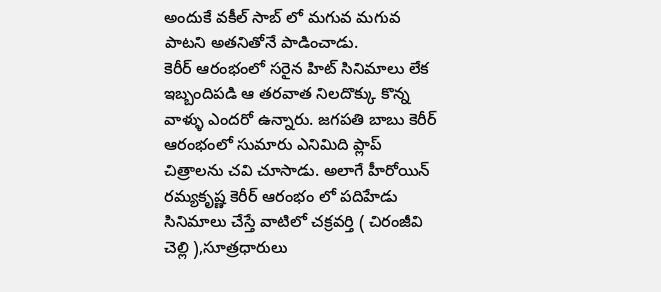అందుకే వకీల్ సాబ్ లో మగువ మగువ పాటని అతనితోనే పాడించాడు.
కెరీర్ ఆరంభంలో సరైన హిట్ సినిమాలు లేక ఇబ్బందిపడి ఆ తరవాత నిలదొక్కు కొన్న వాళ్ళు ఎందరో ఉన్నారు. జగపతి బాబు కెరీర్ ఆరంభంలో సుమారు ఎనిమిది ప్లాప్ చిత్రాలను చవి చూసాడు. అలాగే హీరోయిన్ రమ్యకృష్ణ కెరీర్ ఆరంభం లో పదిహేడు సినిమాలు చేస్తే వాటిలో చక్రవర్తి ( చిరంజీవి చెల్లి ),సూత్రధారులు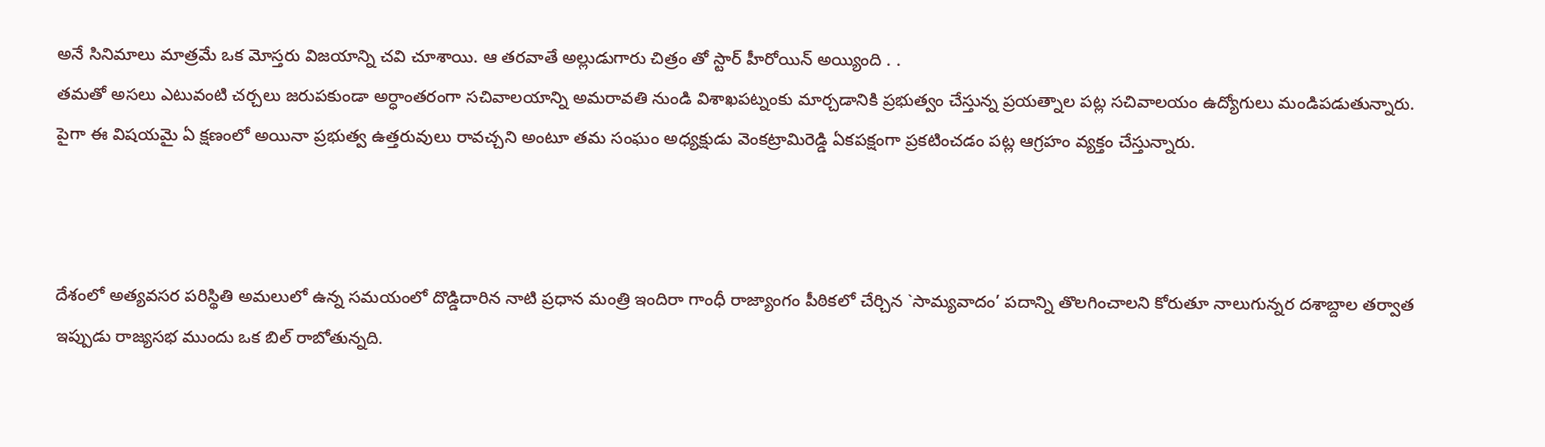అనే సినిమాలు మాత్రమే ఒక మోస్తరు విజయాన్ని చవి చూశాయి. ఆ తరవాతే అల్లుడుగారు చిత్రం తో స్టార్ హీరోయిన్ అయ్యింది . .
తమతో అసలు ఎటువంటి చర్చలు జరుపకుండా అర్ధాంతరంగా సచివాలయాన్ని అమరావతి నుండి విశాఖపట్నంకు మార్చడానికి ప్రభుత్వం చేస్తున్న ప్రయత్నాల పట్ల సచివాలయం ఉద్యోగులు మండిపడుతున్నారు. పైగా ఈ విషయమై ఏ క్షణంలో అయినా ప్రభుత్వ ఉత్తరువులు రావచ్చని అంటూ తమ సంఘం అధ్యక్షుడు వెంకట్రామిరెడ్డి ఏకపక్షంగా ప్రకటించడం పట్ల ఆగ్రహం వ్యక్తం చేస్తున్నారు.



దేశంలో అత్యవసర పరిస్థితి అమలులో ఉన్న సమయంలో దొడ్డిదారిన నాటి ప్రధాన మంత్రి ఇందిరా గాంధీ రాజ్యాంగం పీఠికలో చేర్చిన `సామ్యవాదం’ పదాన్ని తొలగించాలని కోరుతూ నాలుగున్నర దశాబ్దాల తర్వాత ఇప్పుడు రాజ్యసభ ముందు ఒక బిల్ రాబోతున్నది.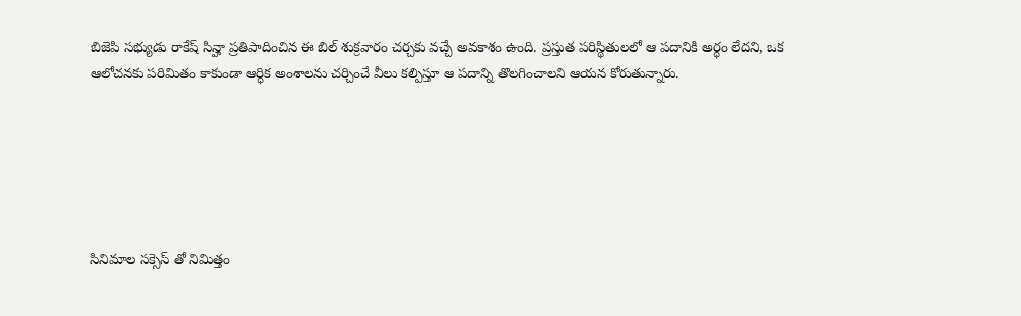బిజెపి సభ్యుడు రాకేష్ సిన్హా ప్రతిపాదించిన ఈ బిల్ శుక్రవారం చర్చకు వచ్చే అవకాశం ఉంది. ప్రస్తుత పరిస్థితులలో ఆ పదానికి అర్ధం లేదని, ఒక ఆలోచనకు పరిమితం కాకుండా ఆర్ధిక అంశాలను చర్చించే వీలు కల్పిస్తూ ఆ పదాన్ని తొలగించాలని ఆయన కోరుతున్నారు.






సినిమాల సక్సెస్ తో నిమిత్తం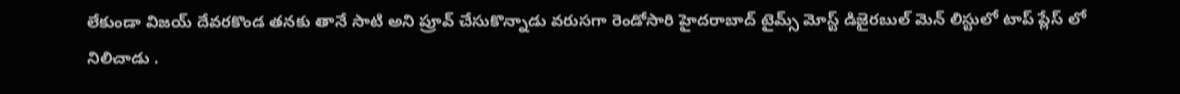లేకుండా విజయ్ దేవరకొండ తనకు తానే సాటి అని ప్రూవ్ చేసుకొన్నాడు వరుసగా రెండోసారి హైదరాబాద్ టైమ్స్ మోస్ట్ డిజైరబుల్ మెన్ లిస్టులో టాప్ ప్లేస్ లో నిలిచాడు .